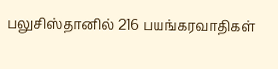பலுசிஸ்தானில் 216 பயங்கரவாதிகள்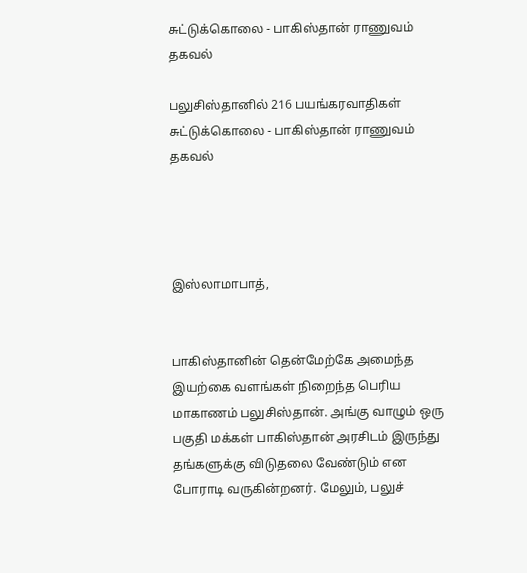சுட்டுக்கொலை - பாகிஸ்தான் ராணுவம் தகவல்

பலுசிஸ்தானில் 216 பயங்கரவாதிகள் சுட்டுக்கொலை - பாகிஸ்தான் ராணுவம் தகவல்




இஸ்லாமாபாத்,


பாகிஸ்தானின் தென்மேற்கே அமைந்த இயற்கை வளங்கள் நிறைந்த பெரிய மாகாணம் பலுசிஸ்தான். அங்கு வாழும் ஒரு பகுதி மக்கள் பாகிஸ்தான் அரசிடம் இருந்து தங்களுக்கு விடுதலை வேண்டும் என போராடி வருகின்றனர். மேலும், பலுச்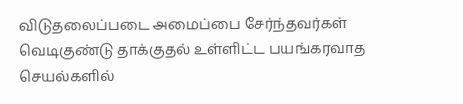விடுதலைப்படை அமைப்பை சேர்ந்தவர்கள் வெடிகுண்டு தாக்குதல் உள்ளிட்ட பயங்கரவாத செயல்களில்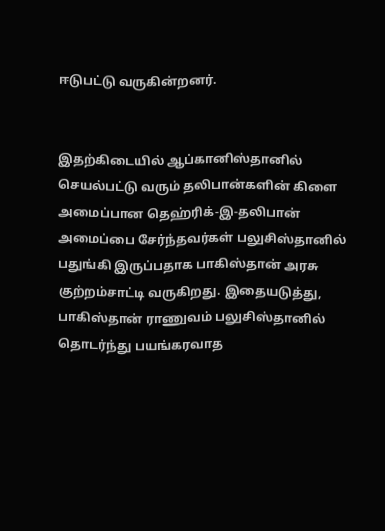ஈடுபட்டு வருகின்றனர்.


இதற்கிடையில் ஆப்கானிஸ்தானில் செயல்பட்டு வரும் தலிபான்களின் கிளை அமைப்பான தெஹ்ரிக்-இ-தலிபான் அமைப்பை சேர்ந்தவர்கள் பலுசிஸ்தானில் பதுங்கி இருப்பதாக பாகிஸ்தான் அரசு குற்றம்சாட்டி வருகிறது. இதையடுத்து, பாகிஸ்தான் ராணுவம் பலுசிஸ்தானில் தொடர்ந்து பயங்கரவாத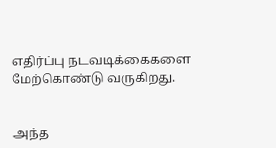எதிர்ப்பு நடவடிக்கைகளை மேற்கொண்டு வருகிறது.


அந்த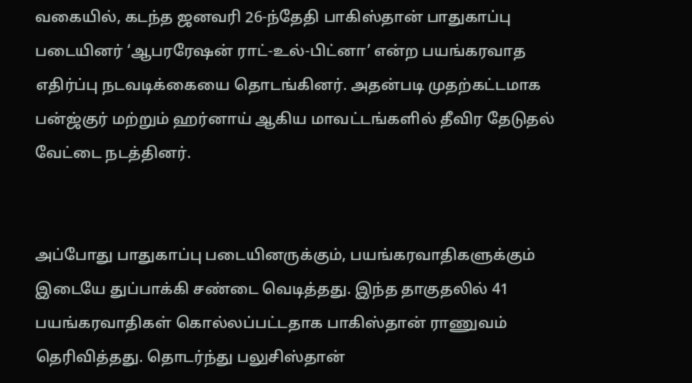வகையில், கடந்த ஜனவரி 26-ந்தேதி பாகிஸ்தான் பாதுகாப்பு படையினர் ‘ஆபரரேஷன் ராட்-உல்-பிட்னா’ என்ற பயங்கரவாத எதிர்ப்பு நடவடிக்கையை தொடங்கினர். அதன்படி முதற்கட்டமாக பன்ஜ்குர் மற்றும் ஹர்னாய் ஆகிய மாவட்டங்களில் தீவிர தேடுதல் வேட்டை நடத்தினர்.


அப்போது பாதுகாப்பு படையினருக்கும், பயங்கரவாதிகளுக்கும் இடையே துப்பாக்கி சண்டை வெடித்தது. இந்த தாகுதலில் 41 பயங்கரவாதிகள் கொல்லப்பட்டதாக பாகிஸ்தான் ராணுவம் தெரிவித்தது. தொடர்ந்து பலுசிஸ்தான்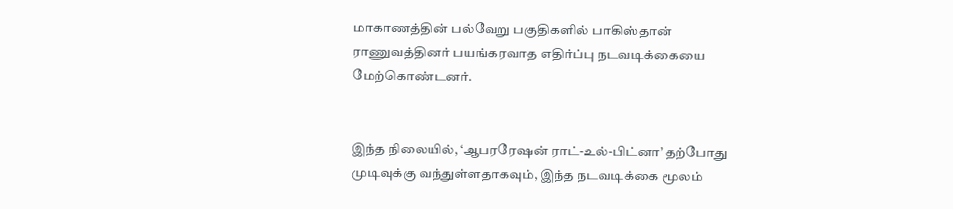மாகாணத்தின் பல்வேறு பகுதிகளில் பாகிஸ்தான் ராணுவத்தினர் பயங்கரவாத எதிர்ப்பு நடவடிக்கையை மேற்கொண்டனர்.


இந்த நிலையில், ‘ஆபரரேஷன் ராட்-உல்-பிட்னா’ தற்போது முடிவுக்கு வந்துள்ளதாகவும், இந்த நடவடிக்கை மூலம்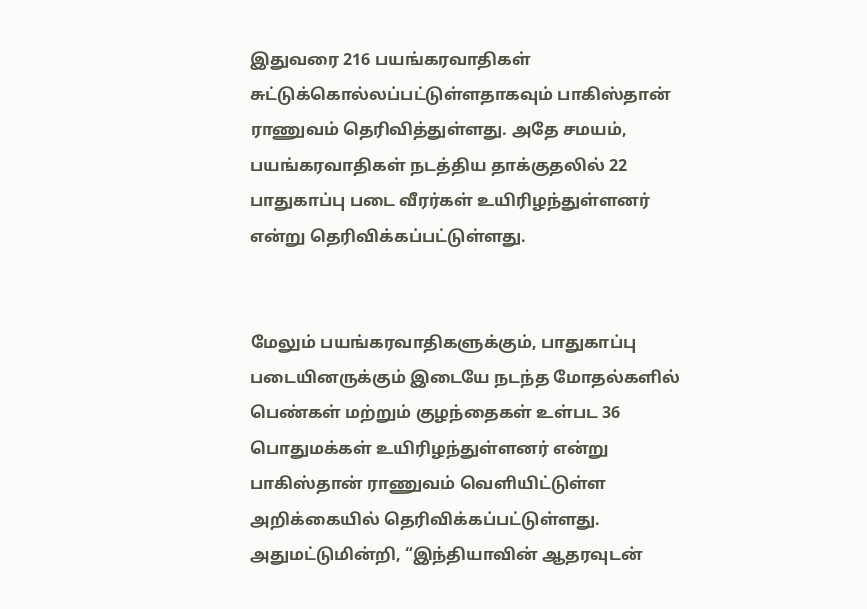இதுவரை 216 பயங்கரவாதிகள் சுட்டுக்கொல்லப்பட்டுள்ளதாகவும் பாகிஸ்தான் ராணுவம் தெரிவித்துள்ளது. அதே சமயம், பயங்கரவாதிகள் நடத்திய தாக்குதலில் 22 பாதுகாப்பு படை வீரர்கள் உயிரிழந்துள்ளனர் என்று தெரிவிக்கப்பட்டுள்ளது.


மேலும் பயங்கரவாதிகளுக்கும், பாதுகாப்பு படையினருக்கும் இடையே நடந்த மோதல்களில் பெண்கள் மற்றும் குழந்தைகள் உள்பட 36 பொதுமக்கள் உயிரிழந்துள்ளனர் என்று பாகிஸ்தான் ராணுவம் வெளியிட்டுள்ள அறிக்கையில் தெரிவிக்கப்பட்டுள்ளது. அதுமட்டுமின்றி, “இந்தியாவின் ஆதரவுடன்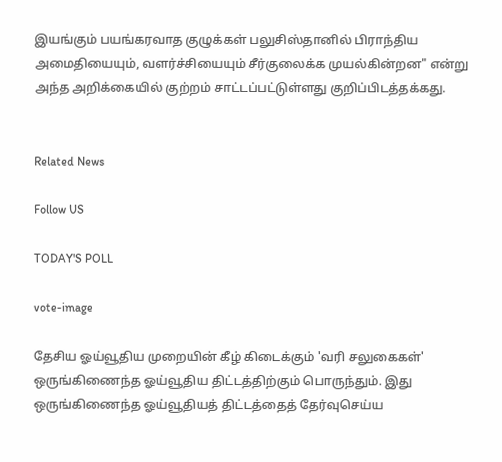இயங்கும் பயங்கரவாத குழுக்கள் பலுசிஸ்தானில் பிராந்திய அமைதியையும், வளர்ச்சியையும் சீர்குலைக்க முயல்கின்றன" என்று அந்த அறிக்கையில் குற்றம் சாட்டப்பட்டுள்ளது குறிப்பிடத்தக்கது.


Related News

Follow US

TODAY'S POLL

vote-image

தேசிய ஓய்வூதிய முறையின் கீழ் கிடைக்கும் 'வரி சலுகைகள்' ஒருங்கிணைந்த ஓய்வூதிய திட்டத்திற்கும் பொருந்தும். இது ஒருங்கிணைந்த ஓய்வூதியத் திட்டத்தைத் தேர்வுசெய்ய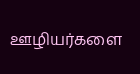ஊழியர்களை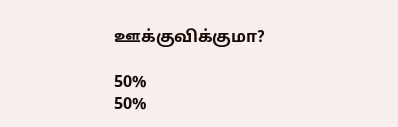ஊக்குவிக்குமா?

50%
50%